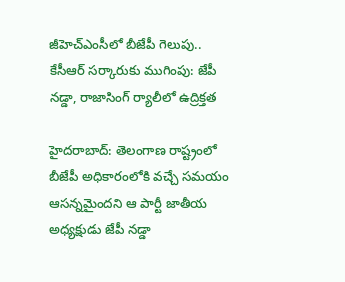జీహెచ్ఎంసీలో బీజేపీ గెలుపు.. కేసీఆర్ సర్కారుకు ముగింపు: జేపీ నడ్డా, రాజాసింగ్ ర్యాలీలో ఉద్రిక్తత

హైదరాబాద్: తెలంగాణ రాష్ట్రంలో బీజేపీ అధికారంలోకి వచ్చే సమయం ఆసన్నమైందని ఆ పార్టీ జాతీయ అధ్యక్షుడు జేపీ నడ్డా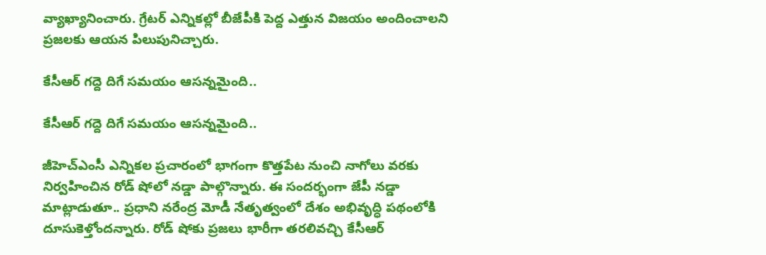వ్యాఖ్యానించారు. గ్రేటర్ ఎన్నికల్లో బీజేపీకి పెద్ద ఎత్తున విజయం అందించాలని ప్రజలకు ఆయన పిలుపునిచ్చారు.

కేసీఆర్ గద్దె దిగే సమయం ఆసన్నమైంది..

కేసీఆర్ గద్దె దిగే సమయం ఆసన్నమైంది..

జీహెచ్ఎంసీ ఎన్నికల ప్రచారంలో భాగంగా కొత్తపేట నుంచి నాగోలు వరకు నిర్వహించిన రోడ్ షోలో నడ్డా పాల్గొన్నారు. ఈ సందర్భంగా జేపీ నడ్డా మాట్లాడుతూ.. ప్రధాని నరేంద్ర మోడీ నేతృత్వంలో దేశం అభివృద్ధి పథంలోకి దూసుకెళ్తోందన్నారు. రోడ్ షోకు ప్రజలు భారీగా తరలివచ్చి కేసీఆర్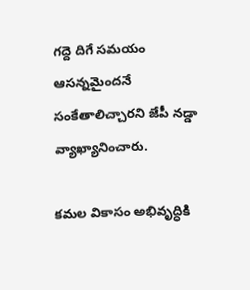గద్దె దిగే సమయం ఆసన్నమైందనే సంకేతాలిచ్చారని జేపీ నడ్డా వ్యాఖ్యానించారు.

కమల వికాసం అభివృద్ధికి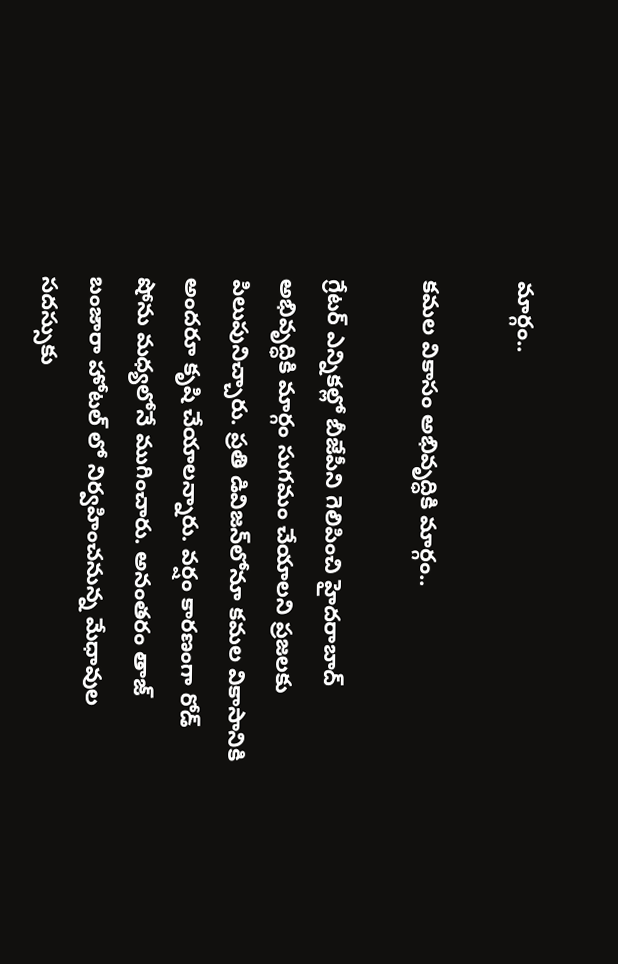మార్గం..

కమల వికాసం అభివృద్ధికి మార్గం..

గ్రేటర్ ఎన్నికల్లో బీజేపీని గెలిపించి హైదరాబాద్ అభివృద్ధికి మార్గం సుగమం చేయాలని ప్రజలకు పిలుపునిచ్చారు. ప్రతి డివిజన్‌లోనూ కమల వికాసానికి అందరూ కృషి చేయాలన్నారు. వర్షం కారణంగా రోడ్ షోను మధ్యలోనే ముగించారు. అనంతరం తాజ్ బంజారా హోటల్ లో నిర్వహించనున్న మేధావుల సదస్సుకు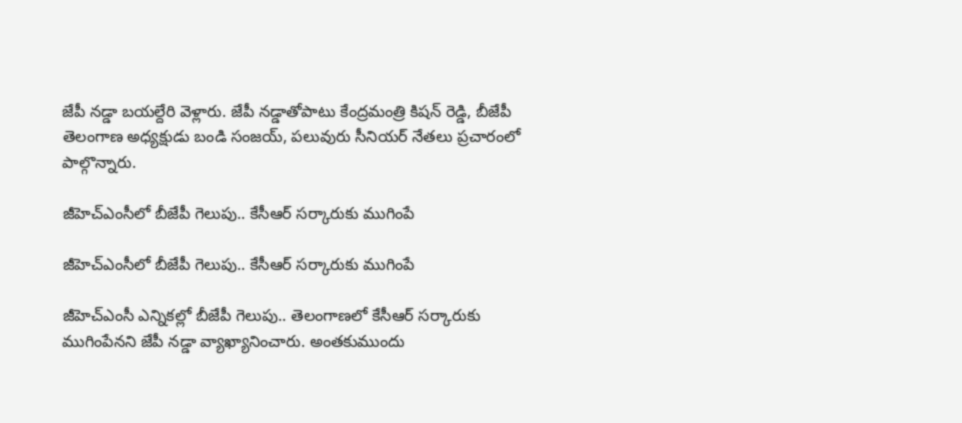జేపీ నడ్డా బయల్దేరి వెళ్లారు. జేపీ నడ్డాతోపాటు కేంద్రమంత్రి కిషన్ రెడ్డి, బీజేపీ తెలంగాణ అధ్యక్షుడు బండి సంజయ్, పలువురు సీనియర్ నేతలు ప్రచారంలో పాల్గొన్నారు.

జీహెచ్ఎంసీలో బీజేపీ గెలుపు.. కేసీఆర్ సర్కారుకు ముగింపే

జీహెచ్ఎంసీలో బీజేపీ గెలుపు.. కేసీఆర్ సర్కారుకు ముగింపే

జీహెచ్ఎంసీ ఎన్నికల్లో బీజేపీ గెలుపు.. తెలంగాణలో కేసీఆర్ సర్కారుకు ముగింపేనని జేపీ నడ్డా వ్యాఖ్యానించారు. అంతకుముందు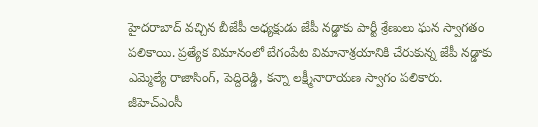హైదరాబాద్ వచ్చిన బీజేపీ అధ్యక్షుడు జేపీ నడ్డాకు పార్టీ శ్రేణులు ఘన స్వాగతం పలికాయి. ప్రత్యేక విమానంలో బేగంపేట విమానాశ్రయానికి చేరుకున్న జేపీ నడ్డాకు ఎమ్మెల్యే రాజాసింగ్, పెద్దిరెడ్డి, కన్నా లక్ష్మీనారాయణ స్వాగం పలికారు. జీహెచ్ఎంసీ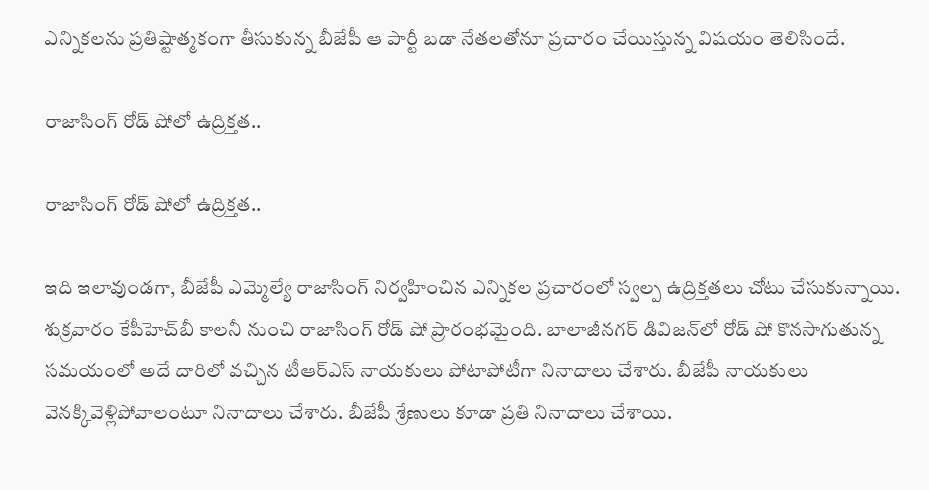ఎన్నికలను ప్రతిష్టాత్మకంగా తీసుకున్న బీజేపీ ఆ పార్టీ బడా నేతలతోనూ ప్రచారం చేయిస్తున్న విషయం తెలిసిందే.

రాజాసింగ్ రోడ్ షోలో ఉద్రిక్తత..

రాజాసింగ్ రోడ్ షోలో ఉద్రిక్తత..

ఇది ఇలావుండగా, బీజేపీ ఎమ్మెల్యే రాజాసింగ్ నిర్వహించిన ఎన్నికల ప్రచారంలో స్వల్ప ఉద్రిక్తతలు చోటు చేసుకున్నాయి. శుక్రవారం కేపీహెచ్‌బీ కాలనీ నుంచి రాజాసింగ్ రోడ్ షో ప్రారంభమైంది. బాలాజీనగర్ డివిజన్‌లో రోడ్ షో కొనసాగుతున్న సమయంలో అదే దారిలో వచ్చిన టీఆర్ఎస్ నాయకులు పోటాపోటీగా నినాదాలు చేశారు. బీజేపీ నాయకులు వెనక్కివెళ్లిపోవాలంటూ నినాదాలు చేశారు. బీజేపీ శ్రేణులు కూడా ప్రతి నినాదాలు చేశాయి.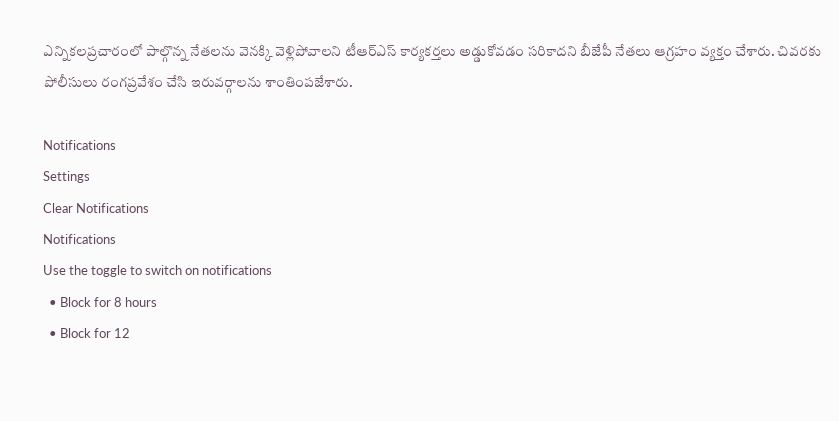ఎన్నికలప్రచారంలో పాల్గొన్న నేతలను వెనక్కి వెళ్లిపోవాలని టీఆర్ఎస్ కార్యకర్తలు అడ్డుకోవడం సరికాదని బీజేపీ నేతలు ఆగ్రహం వ్యక్తం చేశారు. చివరకు పోలీసులు రంగప్రవేశం చేసి ఇరువర్గాలను శాంతింపజేశారు.

Notifications
Settings
Clear Notifications
Notifications
Use the toggle to switch on notifications
  • Block for 8 hours
  • Block for 12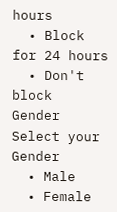hours
  • Block for 24 hours
  • Don't block
Gender
Select your Gender
  • Male
  • Female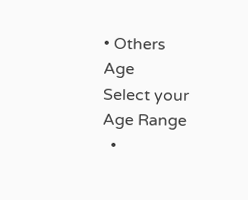• Others
Age
Select your Age Range
  •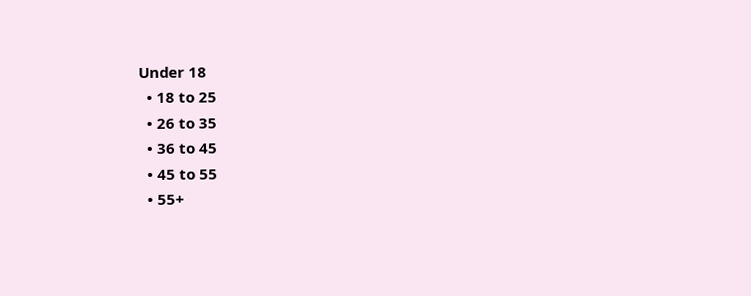Under 18
  • 18 to 25
  • 26 to 35
  • 36 to 45
  • 45 to 55
  • 55+